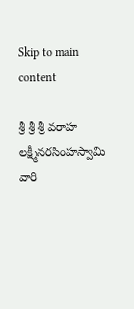Skip to main content

శ్రీ శ్రీ శ్రీ వరాహ లక్ష్మీనరసింహస్వామి వారి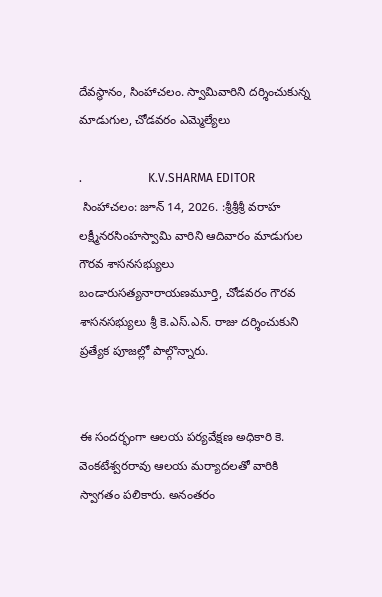దేవస్థానం, సింహాచలం. స్వామివారిని దర్శించుకున్న మాడుగుల, చోడవరం ఎమ్మెల్యేలు

.                      K.V.SHARMA EDITOR
 సింహాచలం: జూన్ 14, 2026. :శ్రీశ్రీశ్రీ వరాహ లక్ష్మీనరసింహస్వామి వారిని ఆదివారం మాడుగుల గౌరవ శాసనసభ్యులు బండారుసత్యనారాయణమూర్తి, చోడవరం గౌరవ శాసనసభ్యులు శ్రీ కె.ఎస్.ఎన్. రాజు దర్శించుకుని ప్రత్యేక పూజల్లో పాల్గొన్నారు.


ఈ సందర్భంగా ఆలయ పర్యవేక్షణ అధికారి కె. వెంకటేశ్వరరావు ఆలయ మర్యాదలతో వారికి స్వాగతం పలికారు. అనంతరం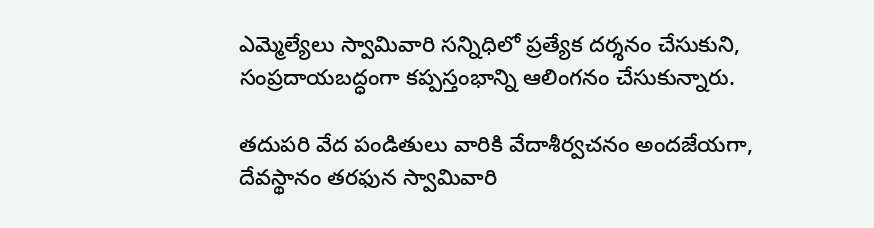ఎమ్మెల్యేలు స్వామివారి సన్నిధిలో ప్రత్యేక దర్శనం చేసుకుని, సంప్రదాయబద్ధంగా కప్పస్తంభాన్ని ఆలింగనం చేసుకున్నారు.

తదుపరి వేద పండితులు వారికి వేదాశీర్వచనం అందజేయగా, దేవస్థానం తరఫున స్వామివారి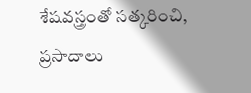శేషవస్త్రంతో సత్కరించి, ప్రసాదాలు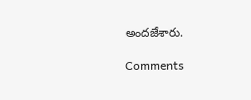అందజేశారు.

Comments